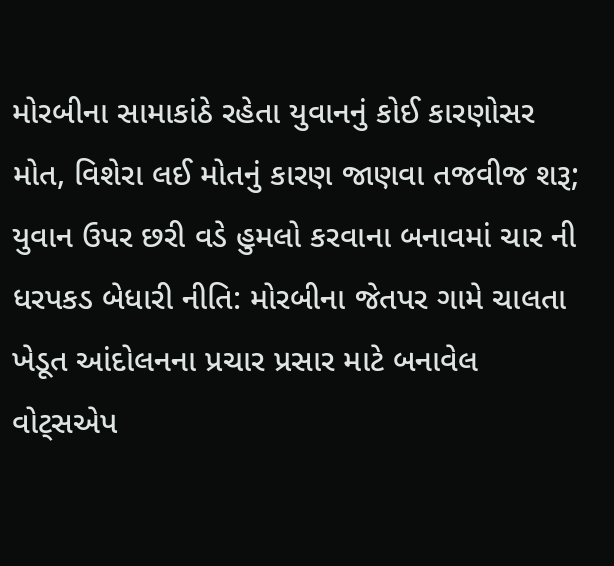મોરબીના સામાકાંઠે રહેતા યુવાનનું કોઈ કારણોસર મોત, વિશેરા લઈ મોતનું કારણ જાણવા તજવીજ શરૂ; યુવાન ઉપર છરી વડે હુમલો કરવાના બનાવમાં ચાર ની ધરપકડ બેધારી નીતિ: મોરબીના જેતપર ગામે ચાલતા ખેડૂત આંદોલનના પ્રચાર પ્રસાર માટે બનાવેલ વોટ્સએપ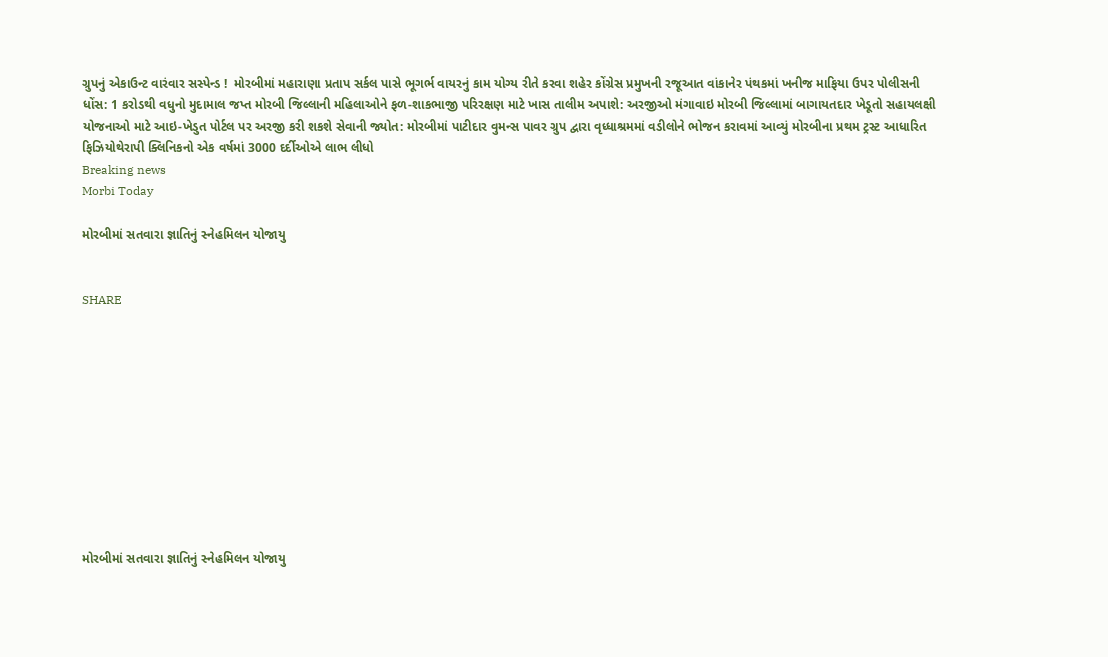ગ્રુપનું એકાઉન્ટ વારંવાર સસ્પેન્ડ !  મોરબીમાં મહારાણા પ્રતાપ સર્કલ પાસે ભૂગર્ભ વાયરનું કામ યોગ્ય રીતે કરવા શહેર કોંગ્રેસ પ્રમુખની રજૂઆત વાંકાનેર પંથકમાં ખનીજ માફિયા ઉપર પોલીસની ધોંસ: 1 કરોડથી વધુનો મુદામાલ જપ્ત મોરબી જિલ્લાની મહિલાઓને ફળ-શાકભાજી પરિરક્ષણ માટે ખાસ તાલીમ અપાશે: અરજીઓ મંગાવાઇ મોરબી જિલ્લામાં બાગાયતદાર ખેડૂતો સહાયલક્ષી યોજનાઓ માટે આઇ-ખેડુત પોર્ટલ પર અરજી કરી શકશે સેવાની જ્યોત: મોરબીમાં પાટીદાર વુમન્સ પાવર ગ્રુપ દ્વારા વૃધ્ધાશ્રમમાં વડીલોને ભોજન કરાવમાં આવ્યું મોરબીના પ્રથમ ટ્રસ્ટ આધારિત ફિઝિયોથેરાપી ક્લિનિકનો એક વર્ષમાં 3000 દર્દીઓએ લાભ લીધો
Breaking news
Morbi Today

મોરબીમાં સતવારા જ્ઞાતિનું સ્નેહમિલન યોજાયુ


SHARE











મોરબીમાં સતવારા જ્ઞાતિનું સ્નેહમિલન યોજાયુ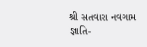શ્રી સતવારા નવગામ જ્ઞાતિ-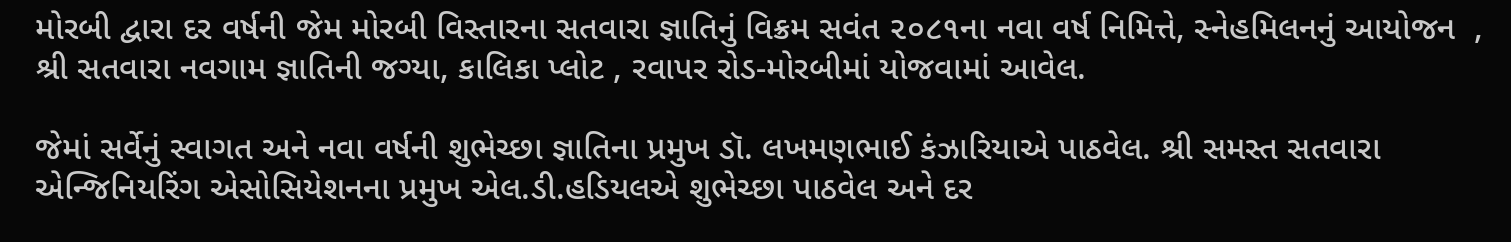મોરબી દ્વારા દર વર્ષની જેમ મોરબી વિસ્તારના સતવારા જ્ઞાતિનું વિક્રમ સવંત ૨૦૮૧ના નવા વર્ષ નિમિત્તે, સ્નેહમિલનનું આયોજન  , શ્રી સતવારા નવગામ જ્ઞાતિની જગ્યા, કાલિકા પ્લોટ , રવાપર રોડ-મોરબીમાં યોજવામાં આવેલ.

જેમાં સર્વેનું સ્વાગત અને નવા વર્ષની શુભેચ્છા જ્ઞાતિના પ્રમુખ ડૉ. લખમણભાઈ કંઝારિયાએ પાઠવેલ. શ્રી સમસ્ત સતવારા એન્જિનિયરિંગ એસોસિયેશનના પ્રમુખ એલ.ડી.હડિયલએ શુભેચ્છા પાઠવેલ અને દર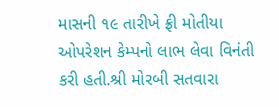માસની ૧૯ તારીખે ફ્રી મોતીયા ઓપરેશન કેમ્પનો લાભ લેવા વિનંતી કરી હતી.શ્રી મોરબી સતવારા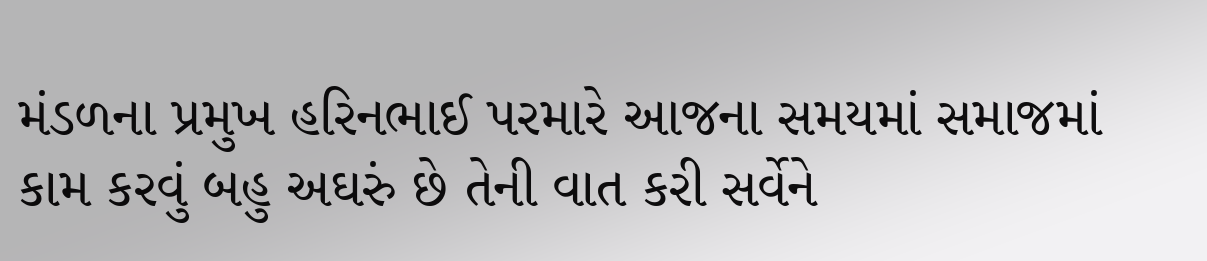મંડળના પ્રમુખ હરિનભાઈ પરમારે આજના સમયમાં સમાજમાં કામ કરવું બહુ અઘરું છે તેની વાત કરી સર્વેને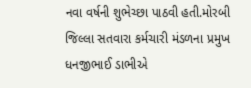નવા વર્ષની શુભેચ્છા પાઠવી હતી.મોરબી જિલ્લા સતવારા કર્મચારી મંડળના પ્રમુખ ધનજીભાઈ ડાભીએ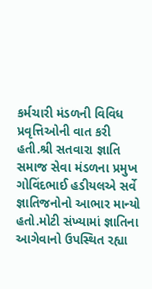કર્મચારી મંડળની વિવિધ પ્રવૃત્તિઓની વાત કરી હતી.શ્રી સતવારા જ્ઞાતિ સમાજ સેવા મંડળના પ્રમુખ ગોવિંદભાઈ હડીયલએ સર્વે જ્ઞાતિજનોનો આભાર માન્યો હતો.મોટી સંખ્યામાં જ્ઞાતિના આગેવાનો ઉપસ્થિત રહ્યા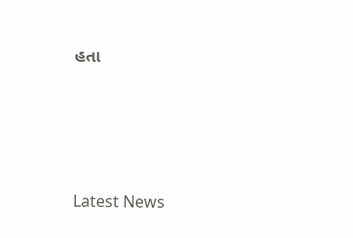હતા






Latest News